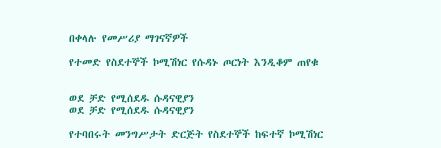በቀላሉ የመሥሪያ ማገናኛዎች

የተመድ የስደተኞች ኮሚሽነር የሱዳኑ ጦርነት እንዲቆም ጠየቁ


ወደ ቻድ የሚሰደዱ ሱዳናዊያን
ወደ ቻድ የሚሰደዱ ሱዳናዊያን

የተባበሩት መንግሥታት ድርጅት የስደተኞች ከፍተኛ ኮሚሽነር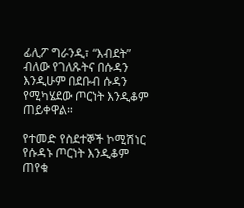ፊሊፖ ግራንዲ፣ “እብደት” ብለው የገለጹትና በሱዳን እንዲሁም በደቡብ ሱዳን የሚካሄደው ጦርነት እንዲቆም ጠይቀዋል።

የተመድ የስደተኞች ኮሚሽነር የሱዳኑ ጦርነት እንዲቆም ጠየቁ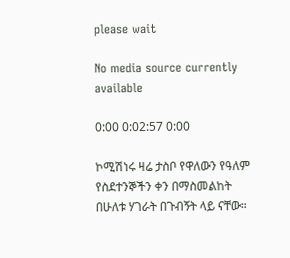please wait

No media source currently available

0:00 0:02:57 0:00

ኮሚሽነሩ ዛሬ ታስቦ የዋለውን የዓለም የስደተንኞችን ቀን በማስመልከት በሁለቱ ሃገራት በጉብኝት ላይ ናቸው።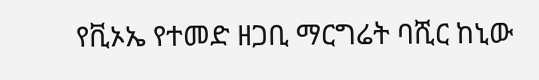የቪኦኤ የተመድ ዘጋቢ ማርግሬት ባሺር ከኒው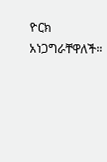ዮርክ አነጋግራቸዋለች።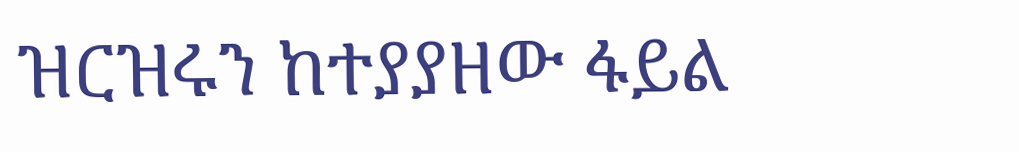ዝርዝሩን ከተያያዘው ፋይል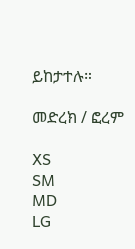ይከታተሉ።

መድረክ / ፎረም

XS
SM
MD
LG